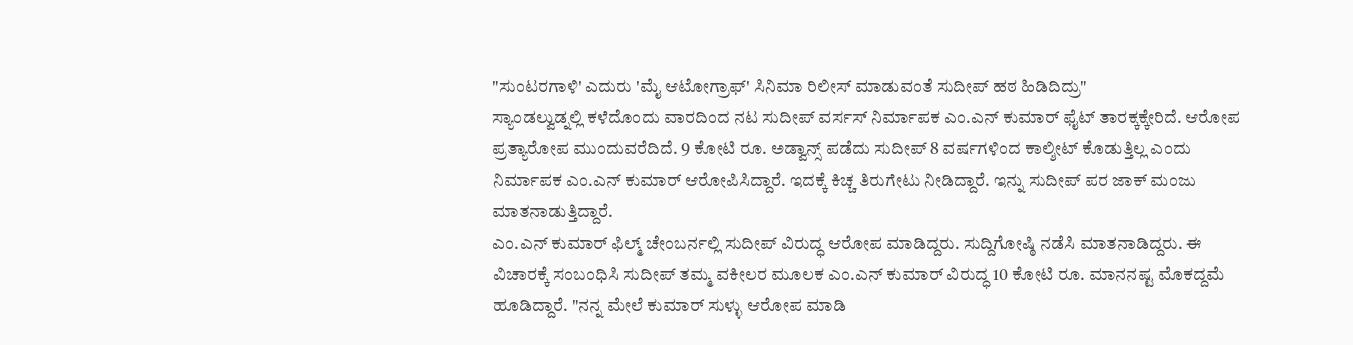"ಸುಂಟರಗಾಳಿ' ಎದುರು 'ಮೈ ಆಟೋಗ್ರಾಫ್' ಸಿನಿಮಾ ರಿಲೀಸ್ ಮಾಡುವಂತೆ ಸುದೀಪ್ ಹಠ ಹಿಡಿದಿದ್ರು"
ಸ್ಯಾಂಡಲ್ವುಡ್ನಲ್ಲಿ ಕಳೆದೊಂದು ವಾರದಿಂದ ನಟ ಸುದೀಪ್ ವರ್ಸಸ್ ನಿರ್ಮಾಪಕ ಎಂ.ಎನ್ ಕುಮಾರ್ ಫೈಟ್ ತಾರಕ್ಕಕ್ಕೇರಿದೆ. ಆರೋಪ ಪ್ರತ್ಯಾರೋಪ ಮುಂದುವರೆದಿದೆ. 9 ಕೋಟಿ ರೂ. ಅಡ್ವಾನ್ಸ್ ಪಡೆದು ಸುದೀಪ್ 8 ವರ್ಷಗಳಿಂದ ಕಾಲ್ಶೀಟ್ ಕೊಡುತ್ತಿಲ್ಲ ಎಂದು ನಿರ್ಮಾಪಕ ಎಂ.ಎನ್ ಕುಮಾರ್ ಆರೋಪಿಸಿದ್ದಾರೆ. ಇದಕ್ಕೆ ಕಿಚ್ಚ ತಿರುಗೇಟು ನೀಡಿದ್ದಾರೆ. ಇನ್ನು ಸುದೀಪ್ ಪರ ಜಾಕ್ ಮಂಜು ಮಾತನಾಡುತ್ತಿದ್ದಾರೆ.
ಎಂ.ಎನ್ ಕುಮಾರ್ ಫಿಲ್ಮ್ ಚೇಂಬರ್ನಲ್ಲಿ ಸುದೀಪ್ ವಿರುದ್ಧ ಆರೋಪ ಮಾಡಿದ್ದರು. ಸುದ್ದಿಗೋಷ್ಠಿ ನಡೆಸಿ ಮಾತನಾಡಿದ್ದರು. ಈ ವಿಚಾರಕ್ಕೆ ಸಂಬಂಧಿಸಿ ಸುದೀಪ್ ತಮ್ಮ ವಕೀಲರ ಮೂಲಕ ಎಂ.ಎನ್ ಕುಮಾರ್ ವಿರುದ್ಧ 10 ಕೋಟಿ ರೂ. ಮಾನನಷ್ಟ ಮೊಕದ್ದಮೆ ಹೂಡಿದ್ದಾರೆ. "ನನ್ನ ಮೇಲೆ ಕುಮಾರ್ ಸುಳ್ಳು ಆರೋಪ ಮಾಡಿ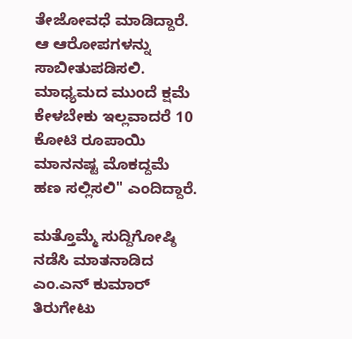ತೇಜೋವಧೆ ಮಾಡಿದ್ದಾರೆ. ಆ ಆರೋಪಗಳನ್ನು ಸಾಬೀತುಪಡಿಸಲಿ. ಮಾಧ್ಯಮದ ಮುಂದೆ ಕ್ಷಮೆ ಕೇಳಬೇಕು ಇಲ್ಲವಾದರೆ 10 ಕೋಟಿ ರೂಪಾಯಿ ಮಾನನಷ್ಟ ಮೊಕದ್ದಮೆ ಹಣ ಸಲ್ಲಿಸಲಿ" ಎಂದಿದ್ದಾರೆ.

ಮತ್ತೊಮ್ಮೆ ಸುದ್ದಿಗೋಷ್ಠಿ ನಡೆಸಿ ಮಾತನಾಡಿದ ಎಂ.ಎನ್ ಕುಮಾರ್ ತಿರುಗೇಟು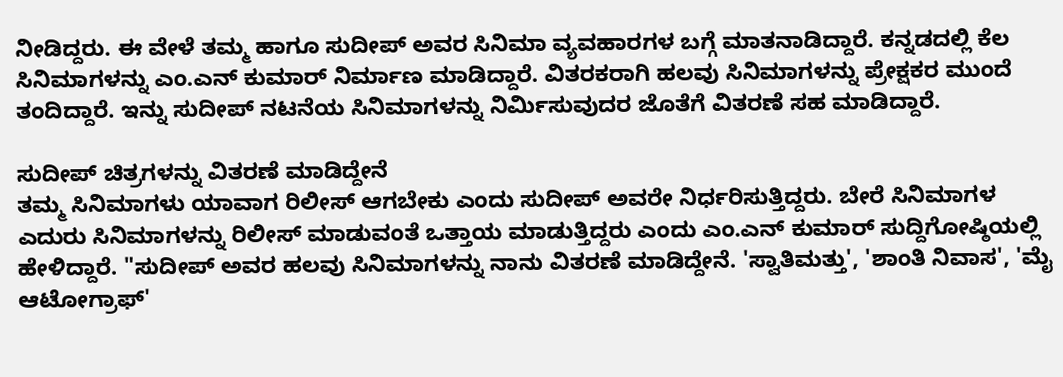ನೀಡಿದ್ದರು. ಈ ವೇಳೆ ತಮ್ಮ ಹಾಗೂ ಸುದೀಪ್ ಅವರ ಸಿನಿಮಾ ವ್ಯವಹಾರಗಳ ಬಗ್ಗೆ ಮಾತನಾಡಿದ್ದಾರೆ. ಕನ್ನಡದಲ್ಲಿ ಕೆಲ ಸಿನಿಮಾಗಳನ್ನು ಎಂ.ಎನ್ ಕುಮಾರ್ ನಿರ್ಮಾಣ ಮಾಡಿದ್ದಾರೆ. ವಿತರಕರಾಗಿ ಹಲವು ಸಿನಿಮಾಗಳನ್ನು ಪ್ರೇಕ್ಷಕರ ಮುಂದೆ ತಂದಿದ್ದಾರೆ. ಇನ್ನು ಸುದೀಪ್ ನಟನೆಯ ಸಿನಿಮಾಗಳನ್ನು ನಿರ್ಮಿಸುವುದರ ಜೊತೆಗೆ ವಿತರಣೆ ಸಹ ಮಾಡಿದ್ದಾರೆ.

ಸುದೀಪ್ ಚಿತ್ರಗಳನ್ನು ವಿತರಣೆ ಮಾಡಿದ್ದೇನೆ
ತಮ್ಮ ಸಿನಿಮಾಗಳು ಯಾವಾಗ ರಿಲೀಸ್ ಆಗಬೇಕು ಎಂದು ಸುದೀಪ್ ಅವರೇ ನಿರ್ಧರಿಸುತ್ತಿದ್ದರು. ಬೇರೆ ಸಿನಿಮಾಗಳ ಎದುರು ಸಿನಿಮಾಗಳನ್ನು ರಿಲೀಸ್ ಮಾಡುವಂತೆ ಒತ್ತಾಯ ಮಾಡುತ್ತಿದ್ದರು ಎಂದು ಎಂ.ಎನ್ ಕುಮಾರ್ ಸುದ್ದಿಗೋಷ್ಠಿಯಲ್ಲಿ ಹೇಳಿದ್ದಾರೆ. "ಸುದೀಪ್ ಅವರ ಹಲವು ಸಿನಿಮಾಗಳನ್ನು ನಾನು ವಿತರಣೆ ಮಾಡಿದ್ದೇನೆ. 'ಸ್ವಾತಿಮತ್ತು', 'ಶಾಂತಿ ನಿವಾಸ', 'ಮೈ ಆಟೋಗ್ರಾಫ್'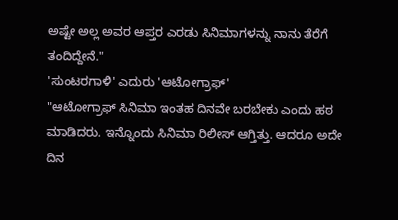ಅಷ್ಟೇ ಅಲ್ಲ ಅವರ ಆಪ್ತರ ಎರಡು ಸಿನಿಮಾಗಳನ್ನು ನಾನು ತೆರೆಗೆ ತಂದಿದ್ದೇನೆ."
'ಸುಂಟರಗಾಳಿ' ಎದುರು 'ಆಟೋಗ್ರಾಫ್'
"ಆಟೋಗ್ರಾಫ್ ಸಿನಿಮಾ ಇಂತಹ ದಿನವೇ ಬರಬೇಕು ಎಂದು ಹಠ ಮಾಡಿದರು. ಇನ್ನೊಂದು ಸಿನಿಮಾ ರಿಲೀಸ್ ಆಗ್ತಿತ್ತು. ಆದರೂ ಅದೇ ದಿನ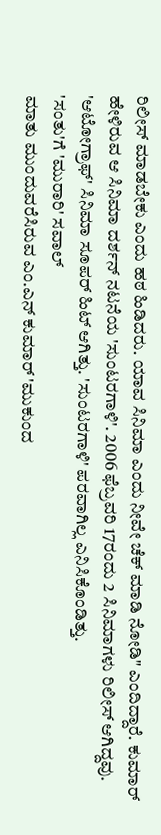ರಿಲೀಸ್ ಮಾಡಬೇಕು ಎಂದು ಹಠ ಹಿಡಿದರು. ಯಾವ ಸಿನಿಮಾ ಎಂದು ನೀವೇ ಚೆಕ್ ಮಾಡಿ ನೋಡಿ" ಎಂದಿದ್ದಾರೆ. ಕುಮಾರ್ ಹೇಳಿರುವ ಆ ಸಿನಿಮಾ ದರ್ಶನ್ ನಟನೆಯ 'ಸುಂಟರಗಾಳಿ'. 2006 ಫೆಬ್ರವರಿ 17ರಂದು 2 ಸಿನಿಮಾಗಳು ರಿಲೀಸ್ ಆಗಿದ್ದವು. 'ಆಟೋಗ್ರಾಫ್' ಸಿನಿಮಾ ಸೂಪರ್ ಹಿಟ್ ಆಗಿತ್ತು. 'ಸುಂಟರಗಾಳಿ' ಪರವಾಗಿಲ್ಲ ಎನಿಸಿಕೊಂಡಿತ್ತು.
'ಸಂತು'ಗೆ 'ಮುರಾರಿ' ಸವಾಲ್
ಮಾತು ಮುಂದುವರೆಸಿರುವ ಎಂ.ಎನ್ ಕುಮಾರ್ 'ಮುಕುಂದ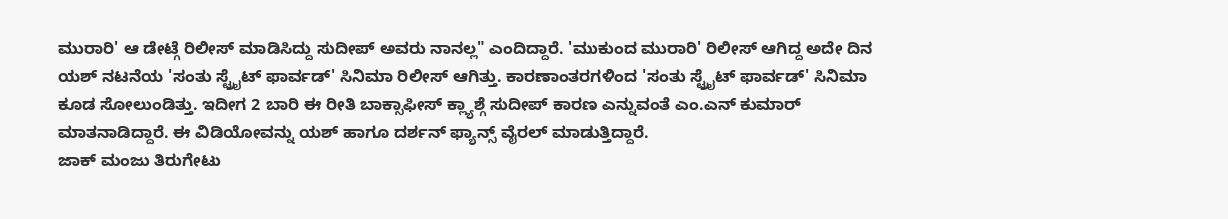ಮುರಾರಿ' ಆ ಡೇಟ್ಗೆ ರಿಲೀಸ್ ಮಾಡಿಸಿದ್ದು ಸುದೀಪ್ ಅವರು ನಾನಲ್ಲ" ಎಂದಿದ್ದಾರೆ. 'ಮುಕುಂದ ಮುರಾರಿ' ರಿಲೀಸ್ ಆಗಿದ್ದ ಅದೇ ದಿನ ಯಶ್ ನಟನೆಯ 'ಸಂತು ಸ್ಟ್ರೈಟ್ ಫಾರ್ವಡ್' ಸಿನಿಮಾ ರಿಲೀಸ್ ಆಗಿತ್ತು. ಕಾರಣಾಂತರಗಳಿಂದ 'ಸಂತು ಸ್ಟ್ರೈಟ್ ಫಾರ್ವಡ್' ಸಿನಿಮಾ ಕೂಡ ಸೋಲುಂಡಿತ್ತು. ಇದೀಗ 2 ಬಾರಿ ಈ ರೀತಿ ಬಾಕ್ಸಾಫೀಸ್ ಕ್ಲ್ಯಾಶ್ಗೆ ಸುದೀಪ್ ಕಾರಣ ಎನ್ನುವಂತೆ ಎಂ.ಎನ್ ಕುಮಾರ್ ಮಾತನಾಡಿದ್ದಾರೆ. ಈ ವಿಡಿಯೋವನ್ನು ಯಶ್ ಹಾಗೂ ದರ್ಶನ್ ಫ್ಯಾನ್ಸ್ ವೈರಲ್ ಮಾಡುತ್ತಿದ್ದಾರೆ.
ಜಾಕ್ ಮಂಜು ತಿರುಗೇಟು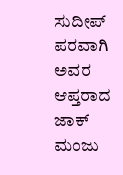ಸುದೀಪ್ ಪರವಾಗಿ ಅವರ ಆಪ್ತರಾದ ಜಾಕ್ ಮಂಜು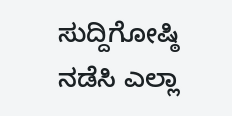ಸುದ್ದಿಗೋಷ್ಠಿ ನಡೆಸಿ ಎಲ್ಲಾ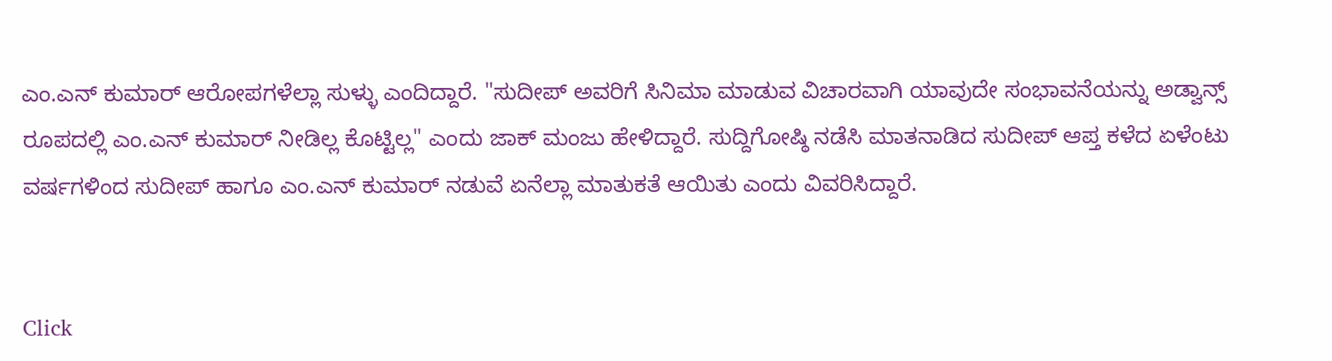ಎಂ.ಎನ್ ಕುಮಾರ್ ಆರೋಪಗಳೆಲ್ಲಾ ಸುಳ್ಳು ಎಂದಿದ್ದಾರೆ. "ಸುದೀಪ್ ಅವರಿಗೆ ಸಿನಿಮಾ ಮಾಡುವ ವಿಚಾರವಾಗಿ ಯಾವುದೇ ಸಂಭಾವನೆಯನ್ನು ಅಡ್ವಾನ್ಸ್ ರೂಪದಲ್ಲಿ ಎಂ.ಎನ್ ಕುಮಾರ್ ನೀಡಿಲ್ಲ ಕೊಟ್ಟಿಲ್ಲ" ಎಂದು ಜಾಕ್ ಮಂಜು ಹೇಳಿದ್ದಾರೆ. ಸುದ್ದಿಗೋಷ್ಠಿ ನಡೆಸಿ ಮಾತನಾಡಿದ ಸುದೀಪ್ ಆಪ್ತ ಕಳೆದ ಏಳೆಂಟು ವರ್ಷಗಳಿಂದ ಸುದೀಪ್ ಹಾಗೂ ಎಂ.ಎನ್ ಕುಮಾರ್ ನಡುವೆ ಏನೆಲ್ಲಾ ಮಾತುಕತೆ ಆಯಿತು ಎಂದು ವಿವರಿಸಿದ್ದಾರೆ.


Click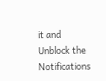it and Unblock the Notifications